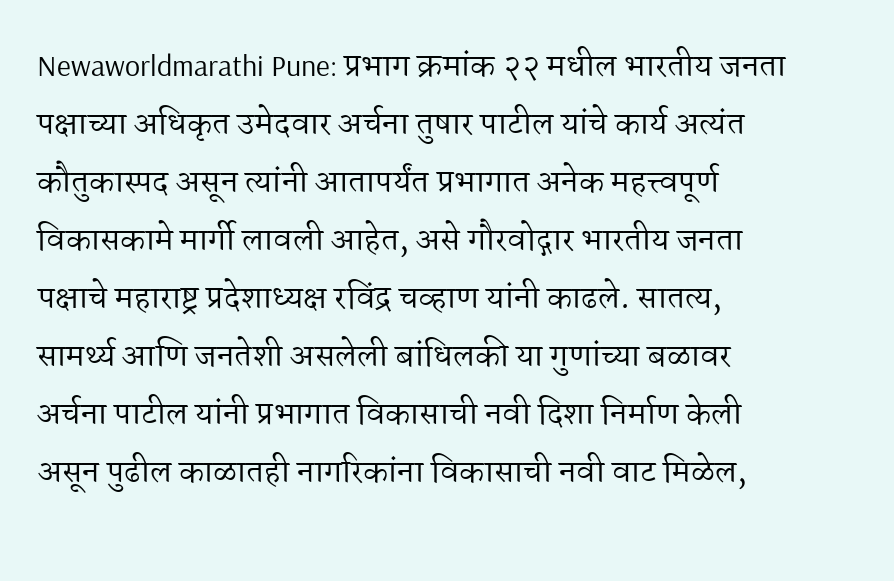Newaworldmarathi Pune: प्रभाग क्रमांक २२ मधील भारतीय जनता पक्षाच्या अधिकृत उमेदवार अर्चना तुषार पाटील यांचे कार्य अत्यंत कौतुकास्पद असून त्यांनी आतापर्यंत प्रभागात अनेक महत्त्वपूर्ण विकासकामे मार्गी लावली आहेत, असे गौरवोद्गार भारतीय जनता पक्षाचे महाराष्ट्र प्रदेशाध्यक्ष रविंद्र चव्हाण यांनी काढले. सातत्य, सामर्थ्य आणि जनतेशी असलेली बांधिलकी या गुणांच्या बळावर अर्चना पाटील यांनी प्रभागात विकासाची नवी दिशा निर्माण केली असून पुढील काळातही नागरिकांना विकासाची नवी वाट मिळेल,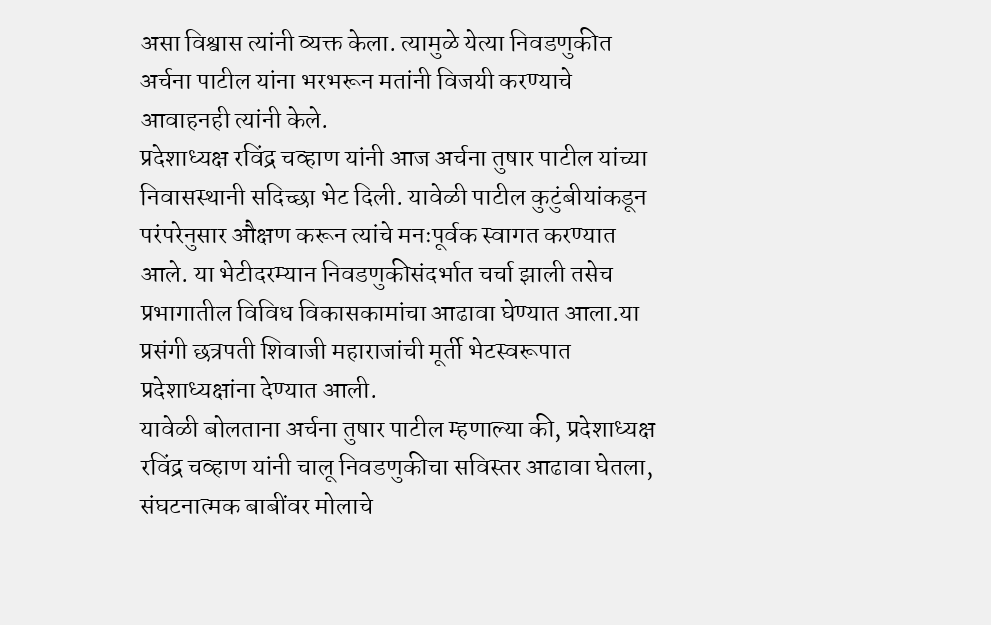असा विश्वास त्यांनी व्यक्त केला. त्यामुळे येत्या निवडणुकीत अर्चना पाटील यांना भरभरून मतांनी विजयी करण्याचे आवाहनही त्यांनी केले.
प्रदेशाध्यक्ष रविंद्र चव्हाण यांनी आज अर्चना तुषार पाटील यांच्या निवासस्थानी सदिच्छा भेट दिली. यावेळी पाटील कुटुंबीयांकडून परंपरेनुसार औक्षण करून त्यांचे मनःपूर्वक स्वागत करण्यात आले. या भेटीदरम्यान निवडणुकीसंदर्भात चर्चा झाली तसेच प्रभागातील विविध विकासकामांचा आढावा घेण्यात आला.या प्रसंगी छत्रपती शिवाजी महाराजांची मूर्ती भेटस्वरूपात प्रदेशाध्यक्षांना देण्यात आली.
यावेळी बोलताना अर्चना तुषार पाटील म्हणाल्या की, प्रदेशाध्यक्ष रविंद्र चव्हाण यांनी चालू निवडणुकीचा सविस्तर आढावा घेतला, संघटनात्मक बाबींवर मोलाचे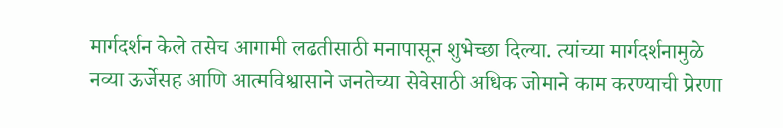मार्गदर्शन केले तसेच आगामी लढतीसाठी मनापासून शुभेच्छा दिल्या. त्यांच्या मार्गदर्शनामुळे नव्या ऊर्जेसह आणि आत्मविश्वासाने जनतेच्या सेवेसाठी अधिक जोमाने काम करण्याची प्रेरणा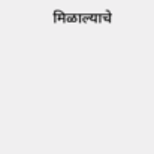मिळाल्याचे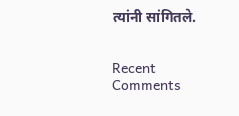त्यांनी सांगितले.


Recent Comments